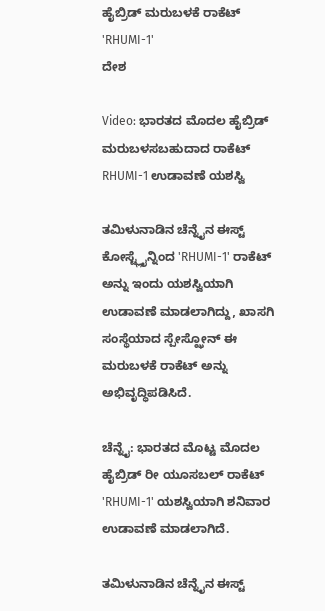ಹೈಬ್ರಿಡ್ ಮರುಬಳಕೆ ರಾಕೆಟ್ 'RHUMI-1'
ದೇಶ

Video: ಭಾರತದ ಮೊದಲ ಹೈಬ್ರಿಡ್ ಮರುಬಳಸಬಹುದಾದ ರಾಕೆಟ್ RHUMI-1 ಉಡಾವಣೆ ಯಶಸ್ವಿ

ತಮಿಳುನಾಡಿನ ಚೆನ್ನೈನ ಈಸ್ಟ್ ಕೋಸ್ಟ್ಲೈನ್ನಿಂದ 'RHUMI-1' ರಾಕೆಟ್ ಅನ್ನು ಇಂದು ಯಶಸ್ವಿಯಾಗಿ ಉಡಾವಣೆ ಮಾಡಲಾಗಿದ್ದು, ಖಾಸಗಿ ಸಂಸ್ಥೆಯಾದ ಸ್ಪೇಸ್ಝೋನ್ ಈ ಮರುಬಳಕೆ ರಾಕೆಟ್ ಅನ್ನು ಅಭಿವೃದ್ಧಿಪಡಿಸಿದೆ.

ಚೆನ್ನೈ: ಭಾರತದ ಮೊಟ್ಟ ಮೊದಲ ಹೈಬ್ರಿಡ್ ರೀ ಯೂಸಬಲ್ ರಾಕೆಟ್ 'RHUMI-1' ಯಶಸ್ವಿಯಾಗಿ ಶನಿವಾರ ಉಡಾವಣೆ ಮಾಡಲಾಗಿದೆ.

ತಮಿಳುನಾಡಿನ ಚೆನ್ನೈನ ಈಸ್ಟ್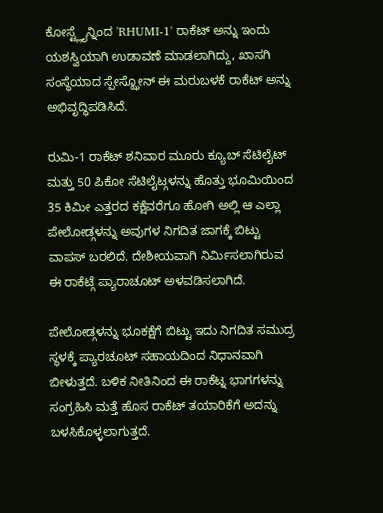ಕೋಸ್ಟ್ಲೈನ್ನಿಂದ 'RHUMI-1' ರಾಕೆಟ್ ಅನ್ನು ಇಂದು ಯಶಸ್ವಿಯಾಗಿ ಉಡಾವಣೆ ಮಾಡಲಾಗಿದ್ದು, ಖಾಸಗಿ ಸಂಸ್ಥೆಯಾದ ಸ್ಪೇಸ್ಝೋನ್ ಈ ಮರುಬಳಕೆ ರಾಕೆಟ್ ಅನ್ನು ಅಭಿವೃದ್ಧಿಪಡಿಸಿದೆ.

ರುಮಿ-1 ರಾಕೆಟ್ ಶನಿವಾರ ಮೂರು ಕ್ಯೂಬ್ ಸೆಟಿಲೈಟ್ ಮತ್ತು 50 ಪಿಕೋ ಸೆಟಿಲೈಟ್ಗಳನ್ನು ಹೊತ್ತು ಭೂಮಿಯಿಂದ 35 ಕಿಮೀ ಎತ್ತರದ ಕಕ್ಷೆವರೆಗೂ ಹೋಗಿ ಅಲ್ಲಿ ಆ ಎಲ್ಲಾ ಪೇಲೋಡ್ಗಳನ್ನು ಅವುಗಳ ನಿಗದಿತ ಜಾಗಕ್ಕೆ ಬಿಟ್ಟು ವಾಪಸ್ ಬರಲಿದೆ. ದೇಶೀಯವಾಗಿ ನಿರ್ಮಿಸಲಾಗಿರುವ ಈ ರಾಕೆಟ್ಗೆ ಪ್ಯಾರಾಚೂಟ್ ಅಳವಡಿಸಲಾಗಿದೆ.

ಪೇಲೋಡ್ಗಳನ್ನು ಭೂಕಕ್ಷೆಗೆ ಬಿಟ್ಟು ಇದು ನಿಗದಿತ ಸಮುದ್ರ ಸ್ಥಳಕ್ಕೆ ಪ್ಯಾರಚೂಟ್ ಸಹಾಯದಿಂದ ನಿಧಾನವಾಗಿ ಬೀಳುತ್ತದೆ. ಬಳಿಕ ನೀತಿನಿಂದ ಈ ರಾಕೆಟ್ನ ಭಾಗಗಳನ್ನು ಸಂಗ್ರಹಿಸಿ ಮತ್ತೆ ಹೊಸ ರಾಕೆಟ್ ತಯಾರಿಕೆಗೆ ಅದನ್ನು ಬಳಸಿಕೊಳ್ಳಲಾಗುತ್ತದೆ.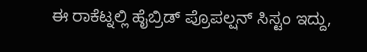ಈ ರಾಕೆಟ್ನಲ್ಲಿ ಹೈಬ್ರಿಡ್ ಪ್ರೊಪಲ್ಷನ್ ಸಿಸ್ಟಂ ಇದ್ದು,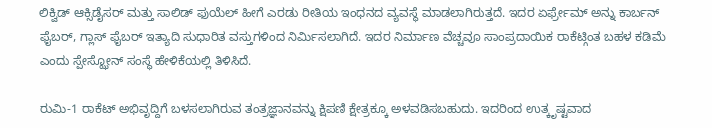ಲಿಕ್ವಿಡ್ ಆಕ್ಸಿಡೈಸರ್ ಮತ್ತು ಸಾಲಿಡ್ ಫುಯೆಲ್ ಹೀಗೆ ಎರಡು ರೀತಿಯ ಇಂಧನದ ವ್ಯವಸ್ಥೆ ಮಾಡಲಾಗಿರುತ್ತದೆ. ಇದರ ಏರ್ಫ್ರೇಮ್ ಅನ್ನು ಕಾರ್ಬನ್ ಫೈಬರ್, ಗ್ಲಾಸ್ ಫೈಬರ್ ಇತ್ಯಾದಿ ಸುಧಾರಿತ ವಸ್ತುಗಳಿಂದ ನಿರ್ಮಿಸಲಾಗಿದೆ. ಇದರ ನಿರ್ಮಾಣ ವೆಚ್ಚವೂ ಸಾಂಪ್ರದಾಯಿಕ ರಾಕೆಟ್ಗಿಂತ ಬಹಳ ಕಡಿಮೆ ಎಂದು ಸ್ಪೇಸ್ಝೋನ್ ಸಂಸ್ಥೆ ಹೇಳಿಕೆಯಲ್ಲಿ ತಿಳಿಸಿದೆ.

ರುಮಿ-1 ರಾಕೆಟ್ ಅಭಿವೃದ್ದಿಗೆ ಬಳಸಲಾಗಿರುವ ತಂತ್ರಜ್ಞಾನವನ್ನು ಕ್ಷಿಪಣಿ ಕ್ಷೇತ್ರಕ್ಕೂ ಅಳವಡಿಸಬಹುದು. ಇದರಿಂದ ಉತ್ಕೃಷ್ಟವಾದ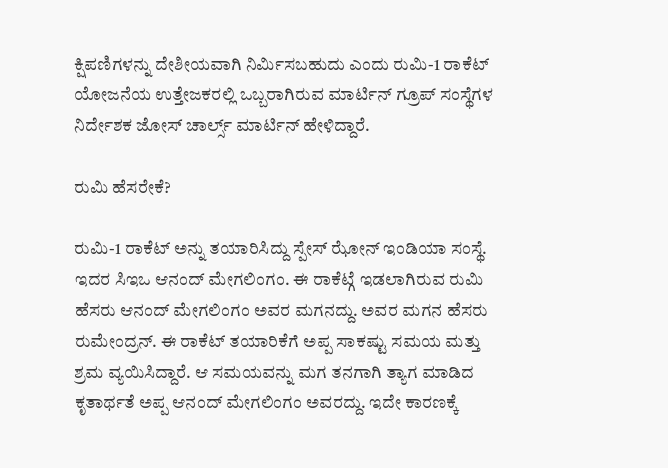ಕ್ಷಿಪಣಿಗಳನ್ನು ದೇಶೀಯವಾಗಿ ನಿರ್ಮಿಸಬಹುದು ಎಂದು ರುಮಿ-1 ರಾಕೆಟ್ ಯೋಜನೆಯ ಉತ್ತೇಜಕರಲ್ಲಿ ಒಬ್ಬರಾಗಿರುವ ಮಾರ್ಟಿನ್ ಗ್ರೂಪ್ ಸಂಸ್ಥೆಗಳ ನಿರ್ದೇಶಕ ಜೋಸ್ ಚಾರ್ಲ್ಸ್ ಮಾರ್ಟಿನ್ ಹೇಳಿದ್ದಾರೆ.

ರುಮಿ ಹೆಸರೇಕೆ?

ರುಮಿ-1 ರಾಕೆಟ್ ಅನ್ನು ತಯಾರಿಸಿದ್ದು ಸ್ಪೇಸ್ ಝೋನ್ ಇಂಡಿಯಾ ಸಂಸ್ಥೆ. ಇದರ ಸಿಇಒ ಆನಂದ್ ಮೇಗಲಿಂಗಂ. ಈ ರಾಕೆಟ್ಗೆ ಇಡಲಾಗಿರುವ ರುಮಿ ಹೆಸರು ಆನಂದ್ ಮೇಗಲಿಂಗಂ ಅವರ ಮಗನದ್ದು. ಅವರ ಮಗನ ಹೆಸರು ರುಮೇಂದ್ರನ್. ಈ ರಾಕೆಟ್ ತಯಾರಿಕೆಗೆ ಅಪ್ಪ ಸಾಕಷ್ಟು ಸಮಯ ಮತ್ತು ಶ್ರಮ ವ್ಯಯಿಸಿದ್ದಾರೆ. ಆ ಸಮಯವನ್ನು ಮಗ ತನಗಾಗಿ ತ್ಯಾಗ ಮಾಡಿದ ಕೃತಾರ್ಥತೆ ಅಪ್ಪ ಆನಂದ್ ಮೇಗಲಿಂಗಂ ಅವರದ್ದು. ಇದೇ ಕಾರಣಕ್ಕೆ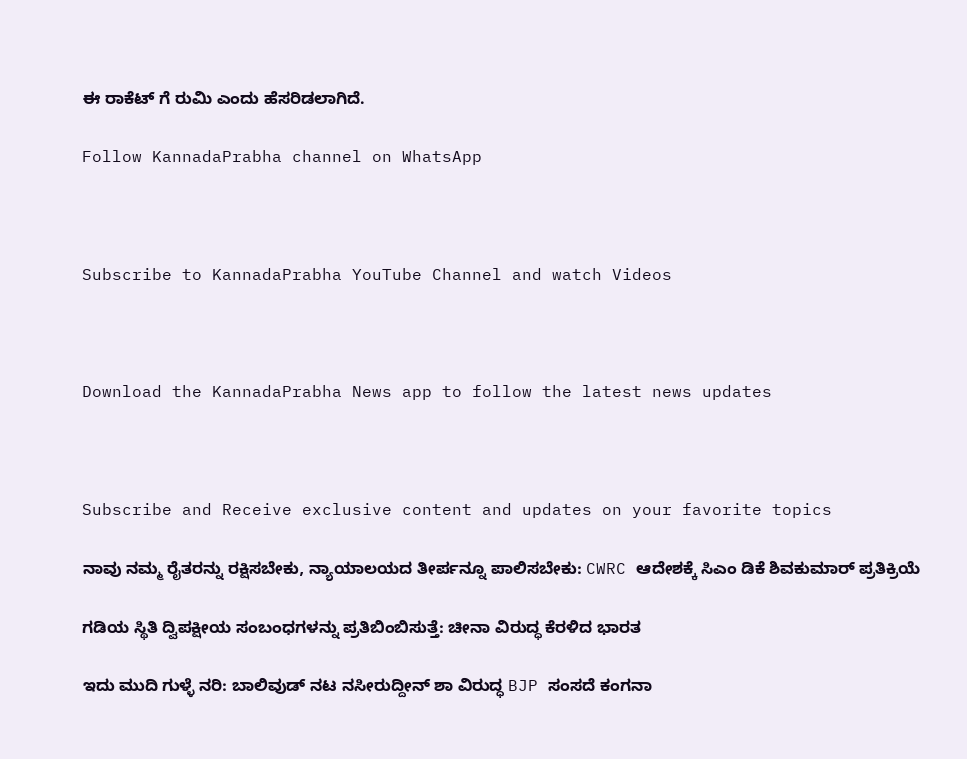ಈ ರಾಕೆಟ್ ಗೆ ರುಮಿ ಎಂದು ಹೆಸರಿಡಲಾಗಿದೆ.

Follow KannadaPrabha channel on WhatsApp



Subscribe to KannadaPrabha YouTube Channel and watch Videos



Download the KannadaPrabha News app to follow the latest news updates



Subscribe and Receive exclusive content and updates on your favorite topics

ನಾವು ನಮ್ಮ ರೈತರನ್ನು ರಕ್ಷಿಸಬೇಕು, ನ್ಯಾಯಾಲಯದ ತೀರ್ಪನ್ನೂ ಪಾಲಿಸಬೇಕು: CWRC ಆದೇಶಕ್ಕೆ ಸಿಎಂ ಡಿಕೆ ಶಿವಕುಮಾರ್ ಪ್ರತಿಕ್ರಿಯೆ

ಗಡಿಯ ಸ್ಥಿತಿ ದ್ವಿಪಕ್ಷೀಯ ಸಂಬಂಧಗಳನ್ನು ಪ್ರತಿಬಿಂಬಿಸುತ್ತೆ: ಚೀನಾ ವಿರುದ್ಧ ಕೆರಳಿದ ಭಾರತ

ಇದು ಮುದಿ ಗುಳ್ಳೆ ನರಿ: ಬಾಲಿವುಡ್ ನಟ ನಸೀರುದ್ದೀನ್ ಶಾ ವಿರುದ್ಧ BJP ಸಂಸದೆ ಕಂಗನಾ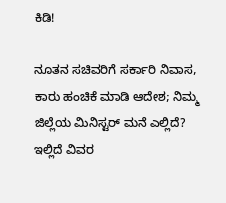ಕಿಡಿ!

ನೂತನ ಸಚಿವರಿಗೆ ಸರ್ಕಾರಿ ನಿವಾಸ, ಕಾರು ಹಂಚಿಕೆ ಮಾಡಿ ಆದೇಶ; ನಿಮ್ಮ ಜಿಲ್ಲೆಯ ಮಿನಿಸ್ಟರ್ ಮನೆ ಎಲ್ಲಿದೆ? ಇಲ್ಲಿದೆ ವಿವರ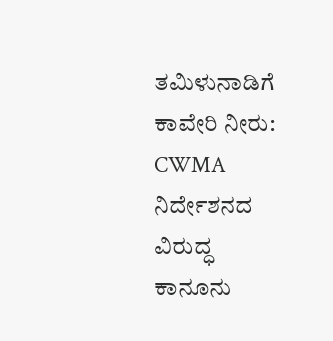ತಮಿಳುನಾಡಿಗೆ ಕಾವೇರಿ ನೀರು: CWMA ನಿರ್ದೇಶನದ ವಿರುದ್ಧ ಕಾನೂನು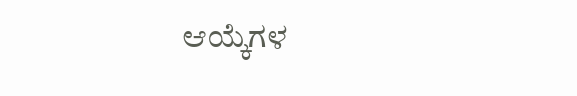ಆಯ್ಕೆಗಳ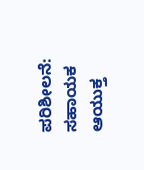ಪರಿಶೀಲನೆ: ಸಹಾಯಕ ಆಯುಕ್ತ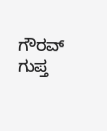ಗೌರವ್ ಗುಪ್ತ